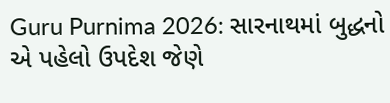Guru Purnima 2026: સારનાથમાં બુદ્ધનો એ પહેલો ઉપદેશ જેણે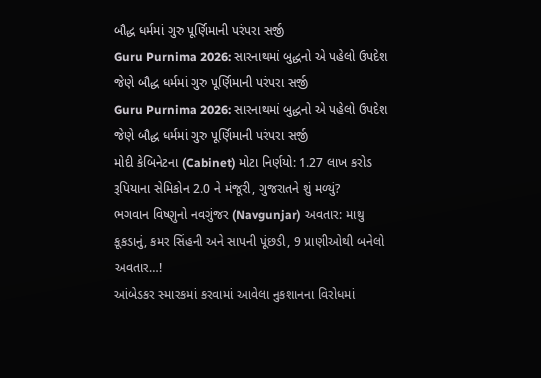બૌદ્ધ ધર્મમાં ગુરુ પૂર્ણિમાની પરંપરા સર્જી
Guru Purnima 2026: સારનાથમાં બુદ્ધનો એ પહેલો ઉપદેશ જેણે બૌદ્ધ ધર્મમાં ગુરુ પૂર્ણિમાની પરંપરા સર્જી
Guru Purnima 2026: સારનાથમાં બુદ્ધનો એ પહેલો ઉપદેશ જેણે બૌદ્ધ ધર્મમાં ગુરુ પૂર્ણિમાની પરંપરા સર્જી
મોદી કેબિનેટના (Cabinet) મોટા નિર્ણયો: 1.27 લાખ કરોડ રૂપિયાના સેમિકોન 2.0 ને મંજૂરી, ગુજરાતને શું મળ્યું?
ભગવાન વિષ્ણુનો નવગુંજર (Navgunjar) અવતાર: માથુ કૂકડાનું, કમર સિંહની અને સાપની પૂંછડી, 9 પ્રાણીઓથી બનેલો અવતાર…!
આંબેડકર સ્મારકમાં કરવામાં આવેલા નુકશાનના વિરોધમાં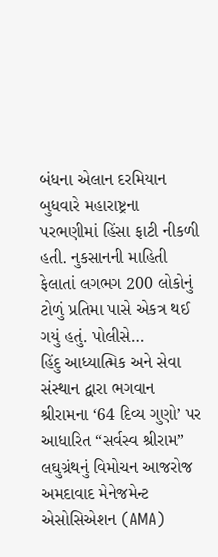બંધના એલાન દરમિયાન બુધવારે મહારાષ્ટ્રના પરભણીમાં હિંસા ફાટી નીકળી હતી. નુકસાનની માહિતી ફેલાતાં લગભગ 200 લોકોનું ટોળું પ્રતિમા પાસે એકત્ર થઈ ગયું હતું. પોલીસે…
હિંદુ આધ્યાત્મિક અને સેવા સંસ્થાન દ્વારા ભગવાન શ્રીરામના ‘64 દિવ્ય ગુણો’ પર આધારિત “સર્વસ્વ શ્રીરામ” લઘુગ્રંથનું વિમોચન આજરોજ અમદાવાદ મેનેજમેન્ટ એસોસિએશન (AMA)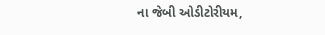ના જેબી ઓડીટોરીયમ,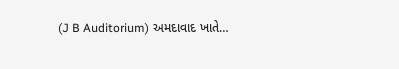(J B Auditorium) અમદાવાદ ખાતે…